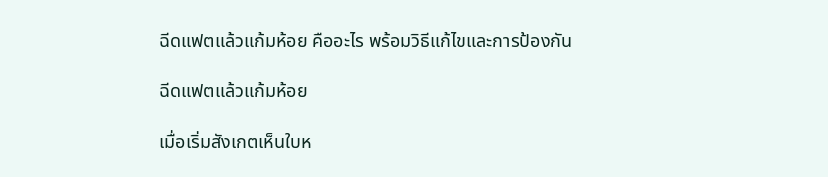ฉีดแฟตแล้วแก้มห้อย คืออะไร พร้อมวิธีแก้ไขและการป้องกัน

ฉีดแฟตแล้วแก้มห้อย

เมื่อเริ่มสังเกตเห็นใบห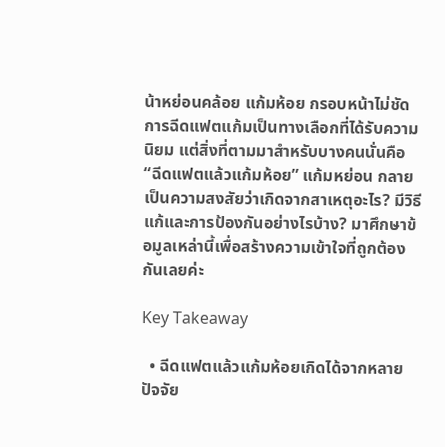น้าหย่อนคล้อย แก้มห้อย กรอบหน้าไม่ชัด การฉีดแฟตแก้มเป็นทางเลือกที่ได้รับความนิยม แต่สิ่งที่ตามมาสำหรับบางคนนั่นคือ “ฉีดแฟตแล้วแก้มห้อย” แก้มหย่อน กลายเป็นความสงสัยว่าเกิดจากสาเหตุอะไร? มีวิธีแก้และการป้องกันอย่างไรบ้าง? มาศึกษาข้อมูลเหล่านี้เพื่อสร้างความเข้าใจที่ถูกต้องกันเลยค่ะ

Key Takeaway

  • ฉีดแฟตแล้วแก้มห้อยเกิดได้จากหลายปัจจัย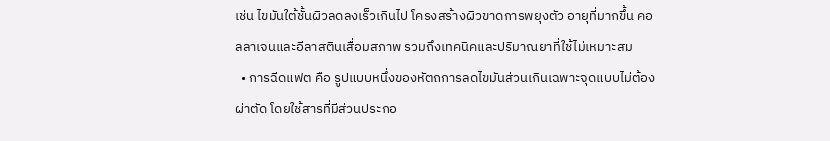เช่น ไขมันใต้ชั้นผิวลดลงเร็วเกินไป โครงสร้างผิวขาดการพยุงตัว อายุที่มากขึ้น คอลลาเจนและอีลาสตินเสื่อมสภาพ รวมถึงเทคนิคและปริมาณยาที่ใช้ไม่เหมาะสม
  • การฉีดแฟต คือ รูปแบบหนึ่งของหัตถการลดไขมันส่วนเกินเฉพาะจุดแบบไม่ต้องผ่าตัด โดยใช้สารที่มีส่วนประกอ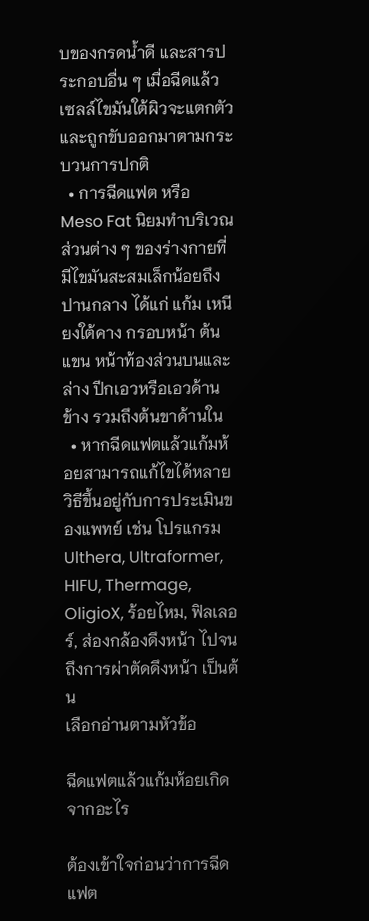บของกรดน้ำดี และสารประกอบอื่น ๆ เมื่อฉีดแล้วเซลล์ไขมันใต้ผิวจะแตกตัว และถูกขับออกมาตามกระบวนการปกติ
  • การฉีดแฟต หรือ Meso Fat นิยมทำบริเวณส่วนต่าง ๆ ของร่างกายที่มีไขมันสะสมเล็กน้อยถึงปานกลาง ได้แก่ แก้ม เหนียงใต้คาง กรอบหน้า ต้นแขน หน้าท้องส่วนบนและล่าง ปีกเอวหรือเอวด้านข้าง รวมถึงต้นขาด้านใน
  • หากฉีดแฟตแล้วแก้มห้อยสามารถแก้ไขได้หลายวิธีขึ้นอยู่กับการประเมินของแพทย์ เช่น โปรแกรม Ulthera, Ultraformer, HIFU, Thermage, OligioX, ร้อยไหม, ฟิลเลอร์, ส่องกล้องดึงหน้า ไปจนถึงการผ่าตัดดึงหน้า เป็นต้น
เลือกอ่านตามหัวข้อ

ฉีดแฟตแล้วแก้มห้อยเกิดจากอะไร

ต้องเข้าใจก่อนว่าการฉีดแฟต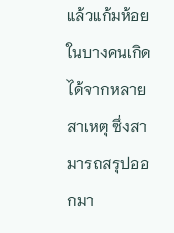แล้วแก้มห้อยในบางคนเกิดได้จากหลายสาเหตุ ซึ่งสามารถสรุปออกมา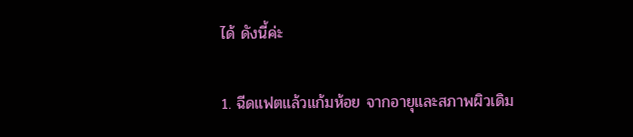ได้ ดังนี้ค่ะ

1. ฉีดแฟตแล้วแก้มห้อย จากอายุและสภาพผิวเดิม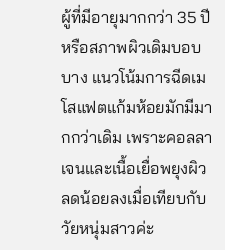ผู้ที่มีอายุมากกว่า 35 ปี หรือสภาพผิวเดิมบอบบาง แนวโน้มการฉีดเมโสแฟตแก้มห้อยมักมีมากกว่าเดิม เพราะคอลลาเจนและเนื้อเยื่อพยุงผิวลดน้อยลงเมื่อเทียบกับวัยหนุ่มสาวค่ะ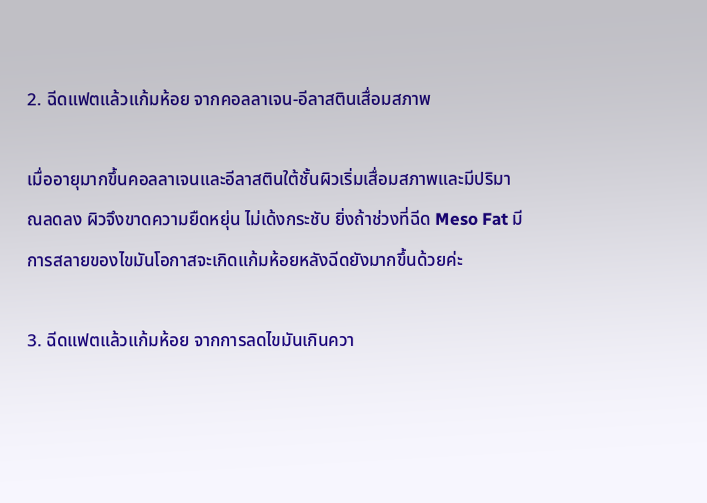2. ฉีดแฟตแล้วแก้มห้อย จากคอลลาเจน-อีลาสตินเสื่อมสภาพ

เมื่ออายุมากขึ้นคอลลาเจนและอีลาสตินใต้ชั้นผิวเริ่มเสื่อมสภาพและมีปริมาณลดลง ผิวจึงขาดความยืดหยุ่น ไม่เด้งกระชับ ยิ่งถ้าช่วงที่ฉีด Meso Fat มีการสลายของไขมันโอกาสจะเกิดแก้มห้อยหลังฉีดยังมากขึ้นด้วยค่ะ

3. ฉีดแฟตแล้วแก้มห้อย จากการลดไขมันเกินควา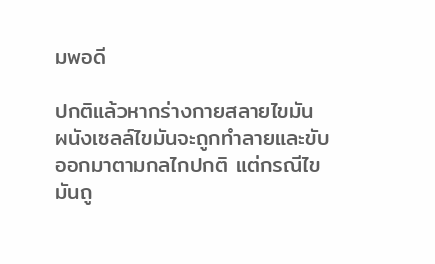มพอดี

ปกติแล้วหากร่างกายสลายไขมัน ผนังเซลล์ไขมันจะถูกทำลายและขับออกมาตามกลไกปกติ แต่กรณีไขมันถู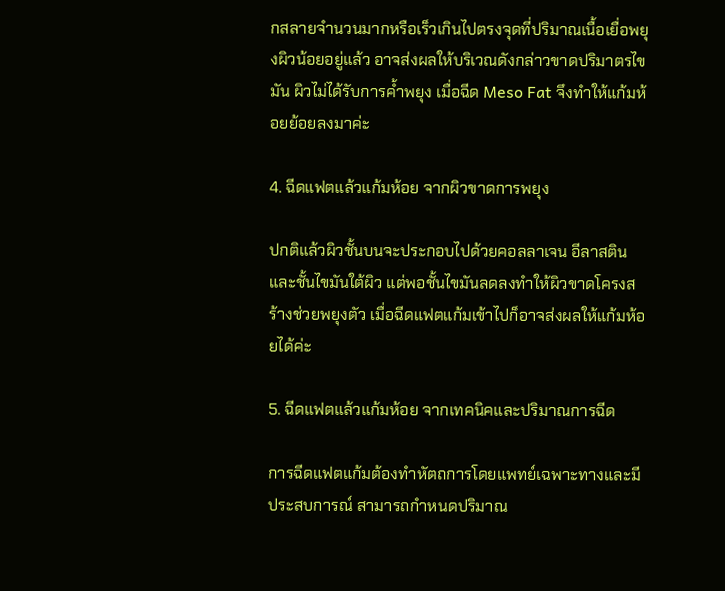กสลายจำนวนมากหรือเร็วเกินไปตรงจุดที่ปริมาณเนื้อเยื่อพยุงผิวน้อยอยู่แล้ว อาจส่งผลให้บริเวณดังกล่าวขาดปริมาตรไขมัน ผิวไม่ได้รับการค้ำพยุง เมื่อฉีด Meso Fat จึงทำให้แก้มห้อยย้อยลงมาค่ะ

4. ฉีดแฟตแล้วแก้มห้อย จากผิวขาดการพยุง

ปกติแล้วผิวชั้นบนจะประกอบไปด้วยคอลลาเจน อีลาสติน และชั้นไขมันใต้ผิว แต่พอชั้นไขมันลดลงทำให้ผิวขาดโครงสร้างช่วยพยุงตัว เมื่อฉีดแฟตแก้มเข้าไปก็อาจส่งผลให้แก้มห้อยได้ค่ะ

5. ฉีดแฟตแล้วแก้มห้อย จากเทคนิคและปริมาณการฉีด

การฉีดแฟตแก้มต้องทำหัตถการโดยแพทย์เฉพาะทางและมีประสบการณ์ สามารถกำหนดปริมาณ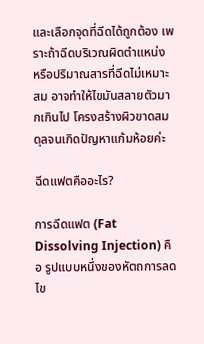และเลือกจุดที่ฉีดได้ถูกต้อง เพราะถ้าฉีดบริเวณผิดตำแหน่ง หรือปริมาณสารที่ฉีดไม่เหมาะสม อาจทำให้ไขมันสลายตัวมากเกินไป โครงสร้างผิวขาดสมดุลจนเกิดปัญหาแก้มห้อยค่ะ

ฉีดแฟตคืออะไร?

การฉีดแฟต (Fat Dissolving Injection) คือ รูปแบบหนึ่งของหัตถการลดไข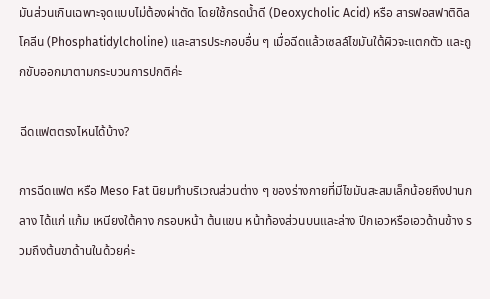มันส่วนเกินเฉพาะจุดแบบไม่ต้องผ่าตัด โดยใช้กรดน้ำดี (Deoxycholic Acid) หรือ สารฟอสฟาติดิลโคลีน (Phosphatidylcholine) และสารประกอบอื่น ๆ เมื่อฉีดแล้วเซลล์ไขมันใต้ผิวจะแตกตัว และถูกขับออกมาตามกระบวนการปกติค่ะ

ฉีดแฟตตรงไหนได้บ้าง?

การฉีดแฟต หรือ Meso Fat นิยมทำบริเวณส่วนต่าง ๆ ของร่างกายที่มีไขมันสะสมเล็กน้อยถึงปานกลาง ได้แก่ แก้ม เหนียงใต้คาง กรอบหน้า ต้นแขน หน้าท้องส่วนบนและล่าง ปีกเอวหรือเอวด้านข้าง รวมถึงต้นขาด้านในด้วยค่ะ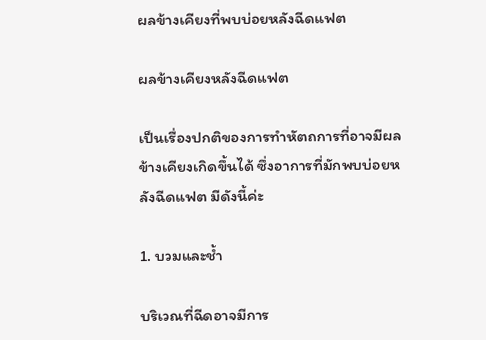ผลข้างเคียงที่พบบ่อยหลังฉีดแฟต

ผลข้างเคียงหลังฉีดแฟต

เป็นเรื่องปกติของการทำหัตถการที่อาจมีผลข้างเคียงเกิดขึ้นได้ ซึ่งอาการที่มักพบบ่อยหลังฉีดแฟต มีดังนี้ค่ะ

1. บวมและช้ำ

บริเวณที่ฉีดอาจมีการ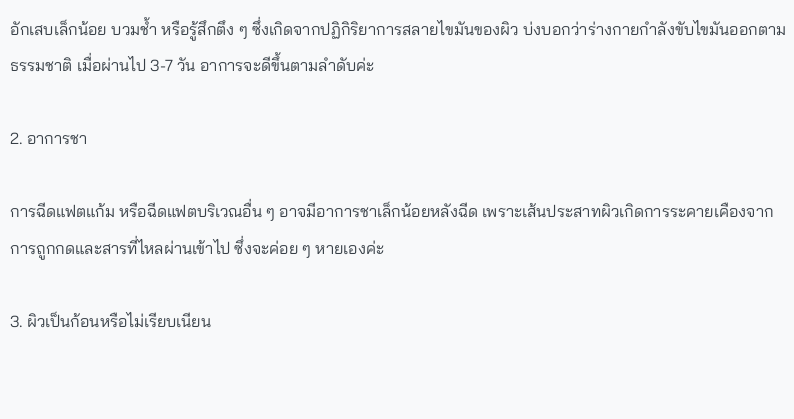อักเสบเล็กน้อย บวมช้ำ หรือรู้สึกตึง ๆ ซึ่งเกิดจากปฏิกิริยาการสลายไขมันของผิว บ่งบอกว่าร่างกายกำลังขับไขมันออกตามธรรมชาติ เมื่อผ่านไป 3-7 วัน อาการจะดีขึ้นตามลำดับค่ะ

2. อาการชา

การฉีดแฟตแก้ม หรือฉีดแฟตบริเวณอื่น ๆ อาจมีอาการชาเล็กน้อยหลังฉีด เพราะเส้นประสาทผิวเกิดการระคายเคืองจากการถูกกดและสารที่ไหลผ่านเข้าไป ซึ่งจะค่อย ๆ หายเองค่ะ

3. ผิวเป็นก้อนหรือไม่เรียบเนียน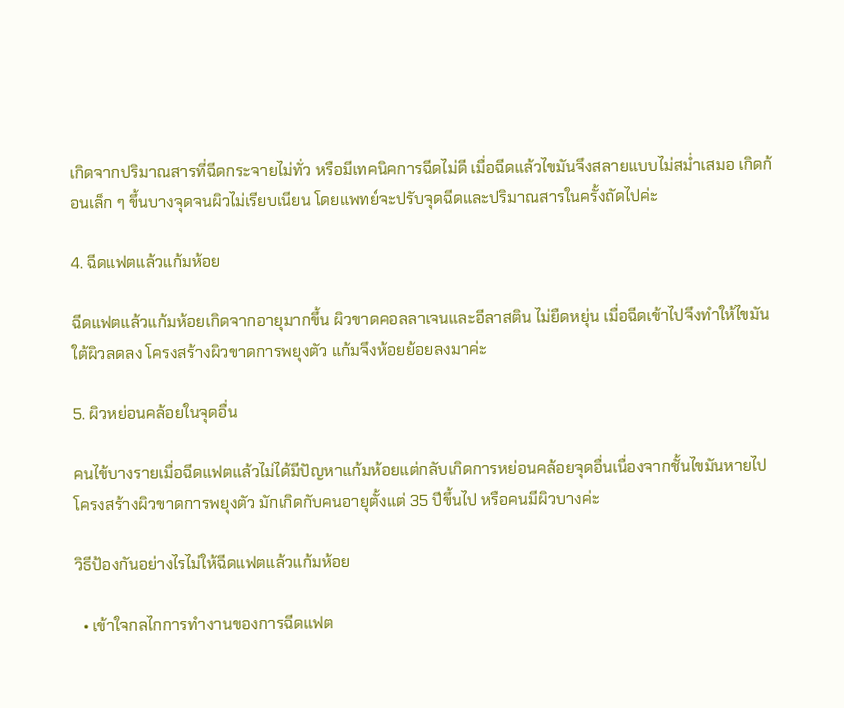เกิดจากปริมาณสารที่ฉีดกระจายไม่ทั่ว หรือมีเทคนิคการฉีดไม่ดี เมื่อฉีดแล้วไขมันจึงสลายแบบไม่สม่ำเสมอ เกิดก้อนเล็ก ๆ ขึ้นบางจุดจนผิวไม่เรียบเนียน โดยแพทย์จะปรับจุดฉีดและปริมาณสารในครั้งถัดไปค่ะ

4. ฉีดแฟตแล้วแก้มห้อย

ฉีดแฟตแล้วแก้มห้อยเกิดจากอายุมากขึ้น ผิวขาดคอลลาเจนและอีลาสติน ไม่ยืดหยุ่น เมื่อฉีดเข้าไปจึงทำให้ไขมันใต้ผิวลดลง โครงสร้างผิวขาดการพยุงตัว แก้มจึงห้อยย้อยลงมาค่ะ

5. ผิวหย่อนคล้อยในจุดอื่น

คนไข้บางรายเมื่อฉีดแฟตแล้วไม่ได้มีปัญหาแก้มห้อยแต่กลับเกิดการหย่อนคล้อยจุดอื่นเนื่องจากชั้นไขมันหายไป โครงสร้างผิวขาดการพยุงตัว มักเกิดกับคนอายุตั้งแต่ 35 ปีขึ้นไป หรือคนมีผิวบางค่ะ

วิธีป้องกันอย่างไรไม่ให้ฉีดแฟตแล้วแก้มห้อย

  • เข้าใจกลไกการทำงานของการฉีดแฟต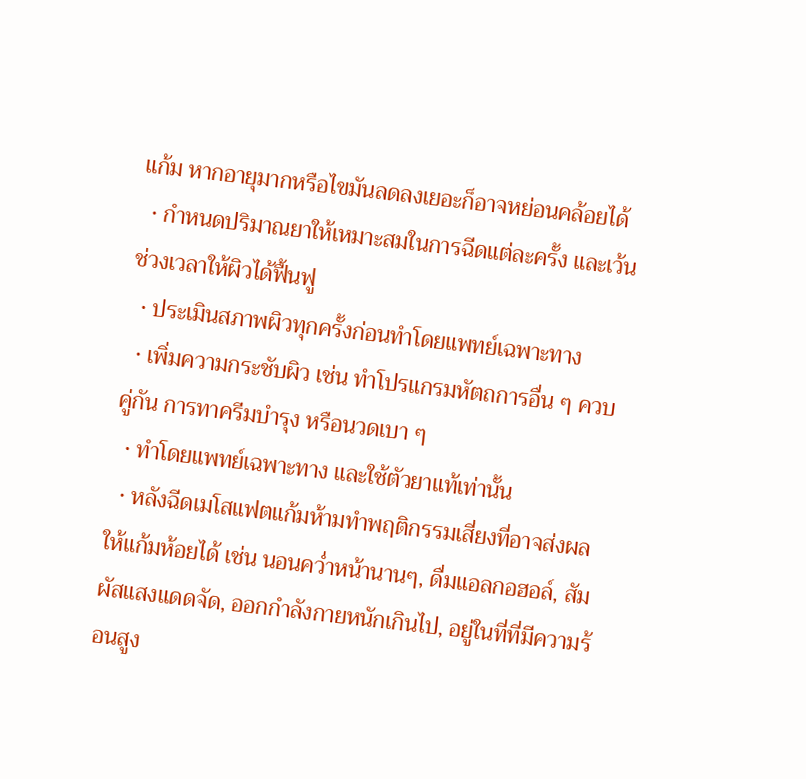แก้ม หากอายุมากหรือไขมันลดลงเยอะก็อาจหย่อนคล้อยได้
  • กำหนดปริมาณยาให้เหมาะสมในการฉีดแต่ละครั้ง และเว้นช่วงเวลาให้ผิวได้ฟื้นฟู
  • ประเมินสภาพผิวทุกครั้งก่อนทำโดยแพทย์เฉพาะทาง
  • เพิ่มความกระชับผิว เช่น ทำโปรแกรมหัตถการอื่น ๆ ควบคู่กัน การทาครีมบำรุง หรือนวดเบา ๆ
  • ทำโดยแพทย์เฉพาะทาง และใช้ตัวยาแท้เท่านั้น
  • หลังฉีดเมโสแฟตแก้มห้ามทำพฤติกรรมเสี่ยงที่อาจส่งผลให้แก้มห้อยได้ เช่น นอนคว่ำหน้านานๆ, ดื่มแอลกอฮอล์, สัมผัสแสงแดดจัด, ออกกำลังกายหนักเกินไป, อยู่ในที่ที่มีความร้อนสูง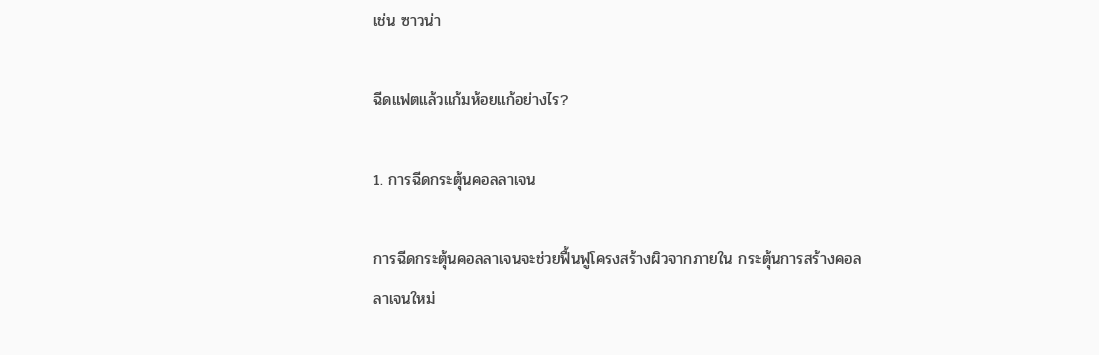เช่น ซาวน่า

ฉีดแฟตแล้วแก้มห้อยแก้อย่างไร?

1. การฉีดกระตุ้นคอลลาเจน

การฉีดกระตุ้นคอลลาเจนจะช่วยฟื้นฟูโครงสร้างผิวจากภายใน กระตุ้นการสร้างคอลลาเจนใหม่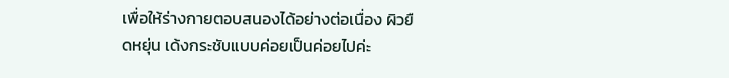เพื่อให้ร่างกายตอบสนองได้อย่างต่อเนื่อง ผิวยืดหยุ่น เด้งกระชับแบบค่อยเป็นค่อยไปค่ะ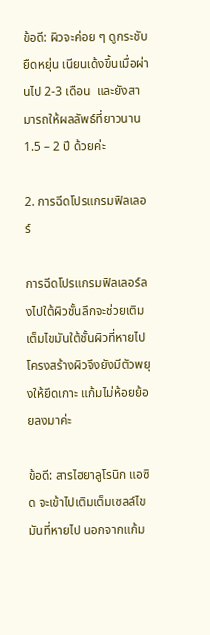ข้อดี: ผิวจะค่อย ๆ ดูกระชับ ยืดหยุ่น เนียนเด้งขึ้นเมื่อผ่านไป 2-3 เดือน  และยังสามารถให้ผลลัพธ์ที่ยาวนาน 1.5 – 2 ปี ด้วยค่ะ

2. การฉีดโปรแกรมฟิลเลอร์

การฉีดโปรแกรมฟิลเลอร์ลงไปใต้ผิวชั้นลึกจะช่วยเติมเต็มไขมันใต้ชั้นผิวที่หายไป โครงสร้างผิวจึงยังมีตัวพยุงให้ยึดเกาะ แก้มไม่ห้อยย้อยลงมาค่ะ

ข้อดี: สารไฮยาลูโรนิก แอซิด จะเข้าไปเติมเต็มเซลล์ไขมันที่หายไป นอกจากแก้ม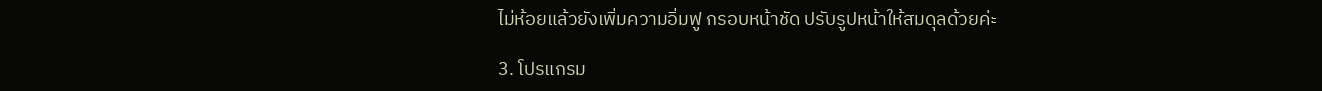ไม่ห้อยแล้วยังเพิ่มความอิ่มฟู กรอบหน้าชัด ปรับรูปหน้าให้สมดุลด้วยค่ะ

3. โปรแกรม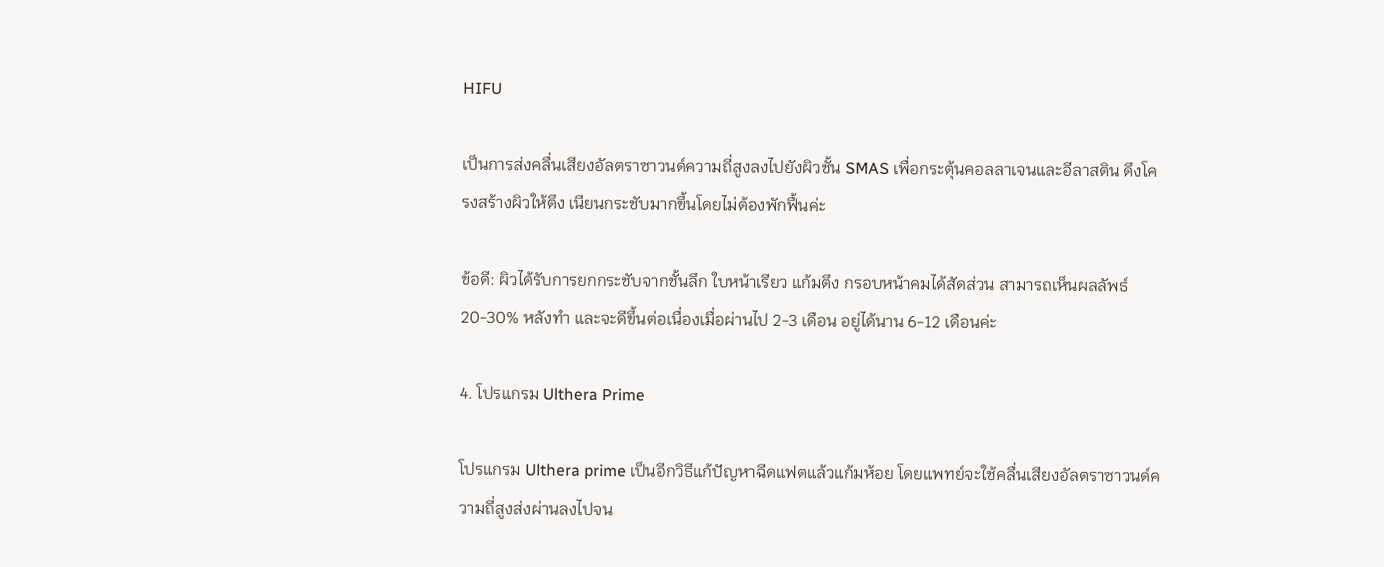HIFU

เป็นการส่งคลื่นเสียงอัลตราซาวนด์ความถี่สูงลงไปยังผิวชั้น SMAS เพื่อกระตุ้นคอลลาเจนและอีลาสติน ดึงโครงสร้างผิวให้ตึง เนียนกระชับมากขึ้นโดยไม่ต้องพักฟื้นค่ะ

ข้อดี: ผิวได้รับการยกกระชับจากชั้นลึก ใบหน้าเรียว แก้มตึง กรอบหน้าคมได้สัดส่วน สามารถเห็นผลลัพธ์ 20-30% หลังทำ และจะดีขึ้นต่อเนื่องเมื่อผ่านไป 2-3 เดือน อยู่ได้นาน 6-12 เดือนค่ะ

4. โปรแกรม Ulthera Prime

โปรแกรม Ulthera prime เป็นอีกวิธีแก้ปัญหาฉีดแฟตแล้วแก้มห้อย โดยแพทย์จะใช้คลื่นเสียงอัลตราซาวนด์ความถี่สูงส่งผ่านลงไปจน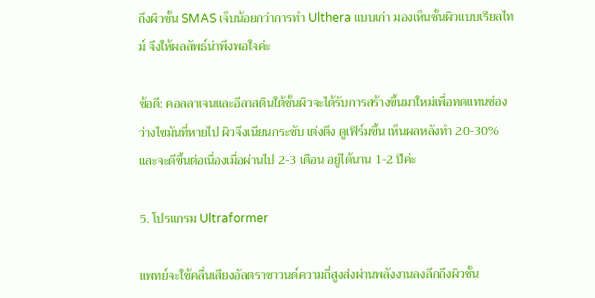ถึงผิวชั้น SMAS เจ็บน้อยกว่าการทำ Ulthera แบบเก่า มองเห็นชั้นผิวแบบเรียลไทม์ จึงให้ผลลัพธ์น่าพึงพอใจค่ะ

ข้อดี: คอลลาเจนและอีลาสตินใต้ชั้นผิวจะได้รับการสร้างขึ้นมาใหม่เพื่อทดแทนช่องว่างไขมันที่หายไป ผิวจึงเนียนกระชับ เต่งตึง ดูเฟิร์มขึ้น เห็นผลหลังทำ 20-30% และจะดีขึ้นต่อเนื่องเมื่อผ่านไป 2-3 เดือน อยู่ได้นาน 1-2 ปีค่ะ

5. โปรแกรม Ultraformer

แพทย์จะใช้คลื่นเสียงอัลตราซาวนด์ความถี่สูงส่งผ่านพลังงานลงลึกถึงผิวชั้น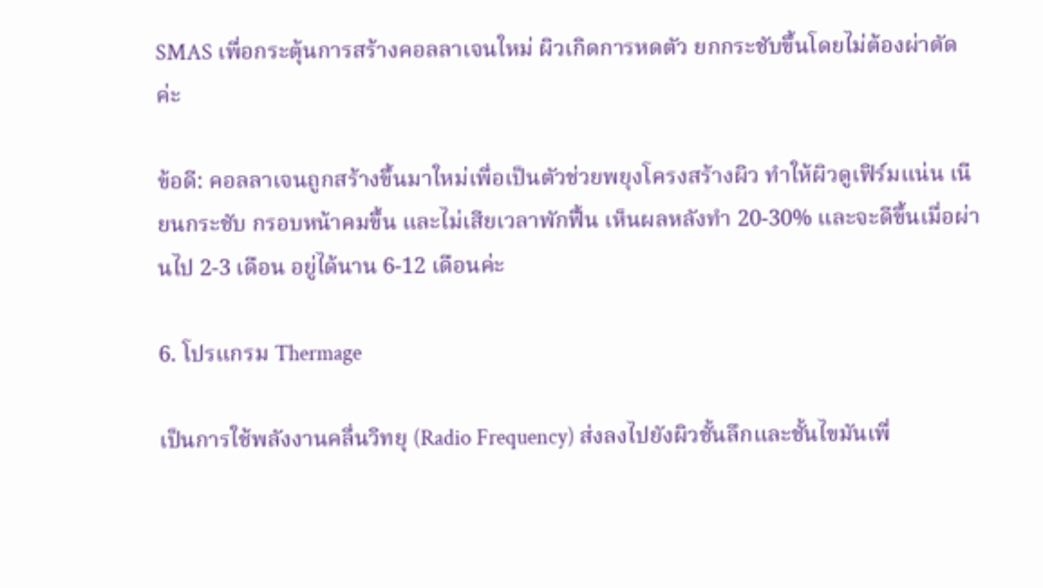SMAS เพื่อกระตุ้นการสร้างคอลลาเจนใหม่ ผิวเกิดการหดตัว ยกกระชับขึ้นโดยไม่ต้องผ่าตัดค่ะ

ข้อดี: คอลลาเจนถูกสร้างขึ้นมาใหม่เพื่อเป็นตัวช่วยพยุงโครงสร้างผิว ทำให้ผิวดูเฟิร์มแน่น เนียนกระชับ กรอบหน้าคมขึ้น และไม่เสียเวลาพักฟื้น เห็นผลหลังทำ 20-30% และจะดีขึ้นเมื่อผ่านไป 2-3 เดือน อยู่ได้นาน 6-12 เดือนค่ะ

6. โปรแกรม Thermage

เป็นการใช้พลังงานคลื่นวิทยุ (Radio Frequency) ส่งลงไปยังผิวชั้นลึกและชั้นไขมันเพื่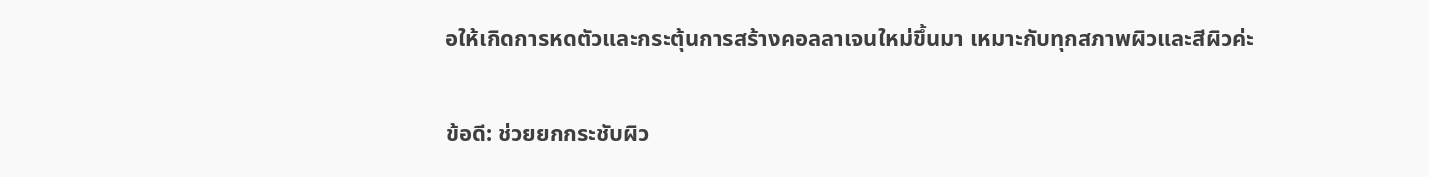อให้เกิดการหดตัวและกระตุ้นการสร้างคอลลาเจนใหม่ขึ้นมา เหมาะกับทุกสภาพผิวและสีผิวค่ะ

ข้อดี: ช่วยยกกระชับผิว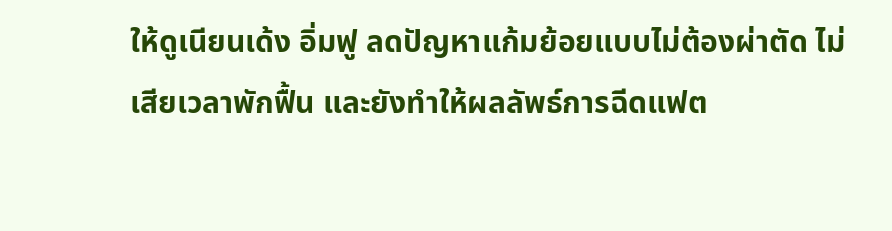ให้ดูเนียนเด้ง อิ่มฟู ลดปัญหาแก้มย้อยแบบไม่ต้องผ่าตัด ไม่เสียเวลาพักฟื้น และยังทำให้ผลลัพธ์การฉีดแฟต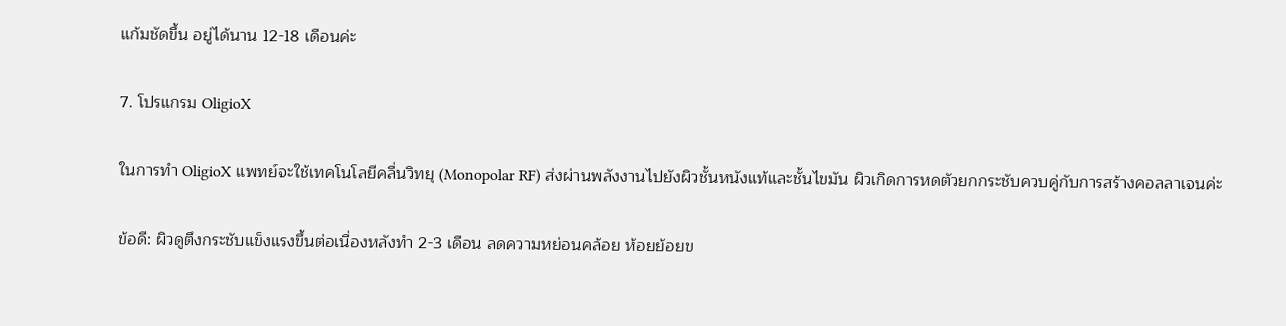แก้มชัดขึ้น อยู่ได้นาน 12-18 เดือนค่ะ

7. โปรแกรม OligioX

ในการทำ OligioX แพทย์จะใช้เทคโนโลยีคลื่นวิทยุ (Monopolar RF) ส่งผ่านพลังงานไปยังผิวชั้นหนังแท้และชั้นไขมัน ผิวเกิดการหดตัวยกกระชับควบคู่กับการสร้างคอลลาเจนค่ะ

ข้อดี: ผิวดูตึงกระชับแข็งแรงขึ้นต่อเนื่องหลังทำ 2-3 เดือน ลดความหย่อนคล้อย ห้อยย้อยข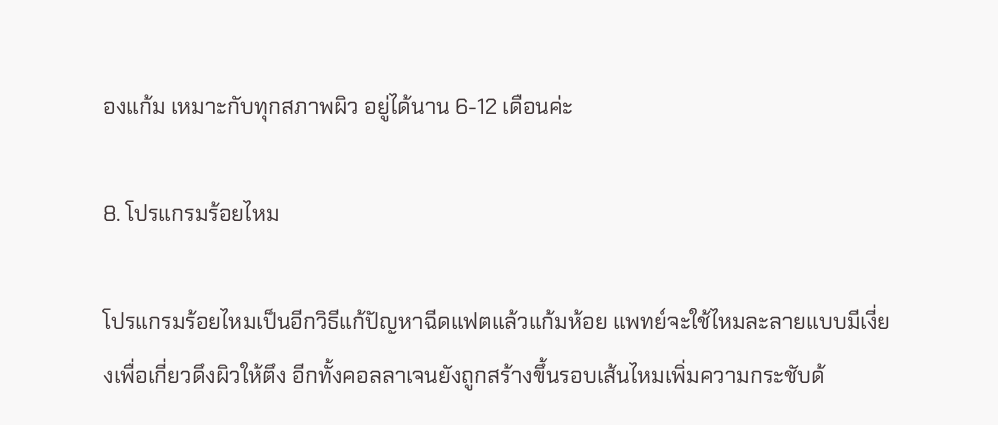องแก้ม เหมาะกับทุกสภาพผิว อยู่ได้นาน 6-12 เดือนค่ะ

8. โปรแกรมร้อยไหม

โปรแกรมร้อยไหมเป็นอีกวิธีแก้ปัญหาฉีดแฟตแล้วแก้มห้อย แพทย์จะใช้ไหมละลายแบบมีเงี่ยงเพื่อเกี่ยวดึงผิวให้ตึง อีกทั้งคอลลาเจนยังถูกสร้างขึ้นรอบเส้นไหมเพิ่มความกระชับด้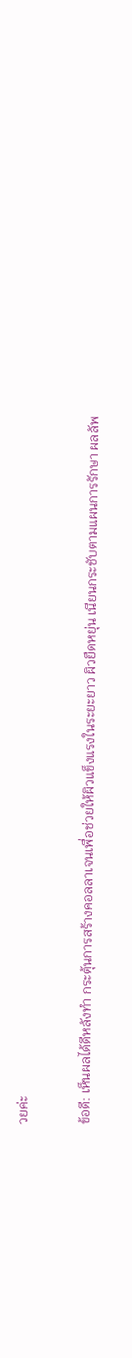วยค่ะ

ข้อดี: เห็นผลได้ดีหลังทำ กระตุ้นการสร้างคอลลาเจนเพื่อช่วยให้ผิวแข็งแรงในระยะยาว ผิวยืดหยุ่น เนียนกระชับตามแผนการรักษา ผลลัพ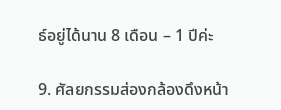ธ์อยู่ได้นาน 8 เดือน – 1 ปีค่ะ

9. ศัลยกรรมส่องกล้องดึงหน้า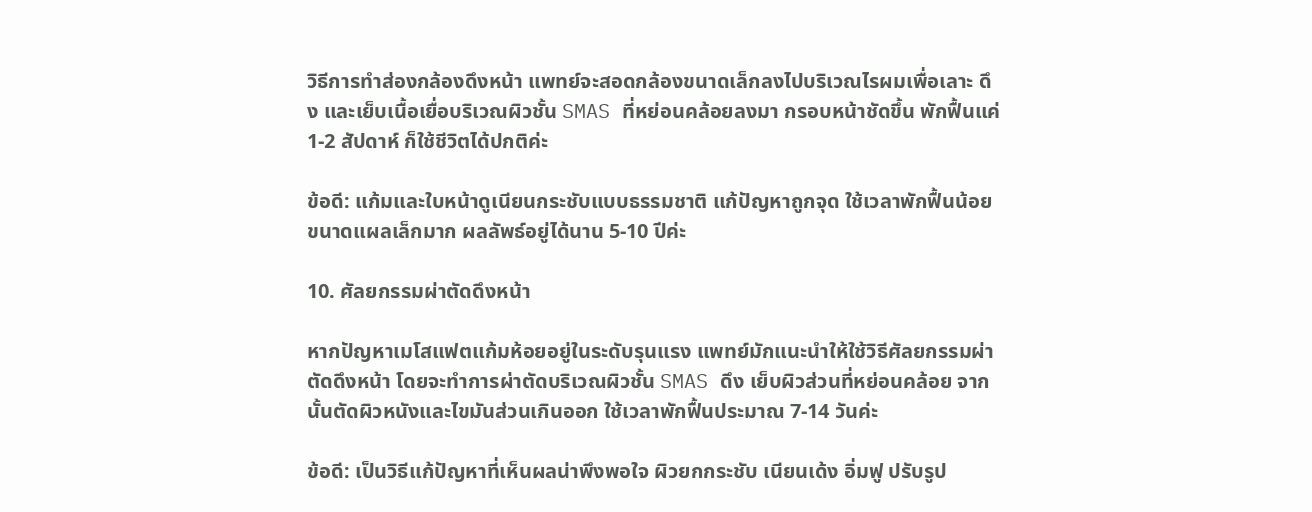วิธีการทำส่องกล้องดึงหน้า แพทย์จะสอดกล้องขนาดเล็กลงไปบริเวณไรผมเพื่อเลาะ ดึง และเย็บเนื้อเยื่อบริเวณผิวชั้น SMAS ที่หย่อนคล้อยลงมา กรอบหน้าชัดขึ้น พักฟื้นแค่ 1-2 สัปดาห์ ก็ใช้ชีวิตได้ปกติค่ะ

ข้อดี: แก้มและใบหน้าดูเนียนกระชับแบบธรรมชาติ แก้ปัญหาถูกจุด ใช้เวลาพักฟื้นน้อย ขนาดแผลเล็กมาก ผลลัพธ์อยู่ได้นาน 5-10 ปีค่ะ

10. ศัลยกรรมผ่าตัดดึงหน้า

หากปัญหาเมโสแฟตแก้มห้อยอยู่ในระดับรุนแรง แพทย์มักแนะนำให้ใช้วิธีศัลยกรรมผ่าตัดดึงหน้า โดยจะทำการผ่าตัดบริเวณผิวชั้น SMAS ดึง เย็บผิวส่วนที่หย่อนคล้อย จากนั้นตัดผิวหนังและไขมันส่วนเกินออก ใช้เวลาพักฟื้นประมาณ 7-14 วันค่ะ

ข้อดี: เป็นวิธีแก้ปัญหาที่เห็นผลน่าพึงพอใจ ผิวยกกระชับ เนียนเด้ง อิ่มฟู ปรับรูป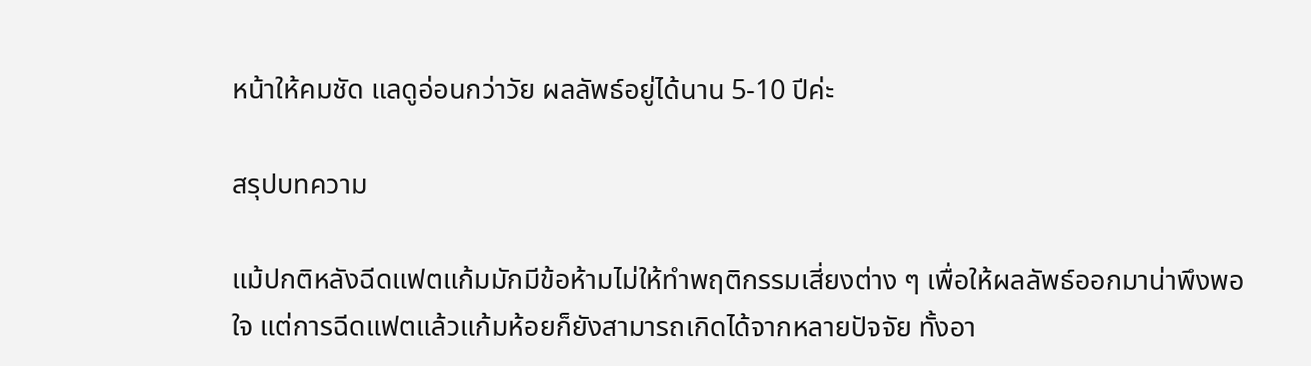หน้าให้คมชัด แลดูอ่อนกว่าวัย ผลลัพธ์อยู่ได้นาน 5-10 ปีค่ะ

สรุปบทความ

แม้ปกติหลังฉีดแฟตแก้มมักมีข้อห้ามไม่ให้ทำพฤติกรรมเสี่ยงต่าง ๆ เพื่อให้ผลลัพธ์ออกมาน่าพึงพอใจ แต่การฉีดแฟตแล้วแก้มห้อยก็ยังสามารถเกิดได้จากหลายปัจจัย ทั้งอา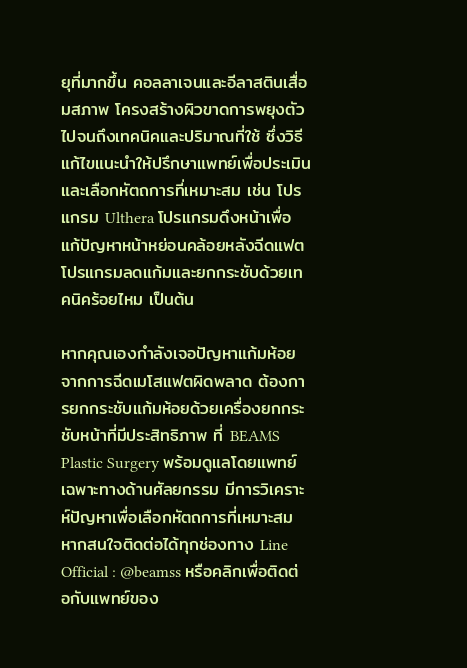ยุที่มากขึ้น คอลลาเจนและอีลาสตินเสื่อมสภาพ โครงสร้างผิวขาดการพยุงตัว ไปจนถึงเทคนิคและปริมาณที่ใช้ ซึ่งวิธีแก้ไขแนะนำให้ปรึกษาแพทย์เพื่อประเมินและเลือกหัตถการที่เหมาะสม เช่น โปรแกรม Ulthera โปรแกรมดึงหน้าเพื่อแก้ปัญหาหน้าหย่อนคล้อยหลังฉีดแฟต โปรแกรมลดแก้มและยกกระชับด้วยเทคนิคร้อยไหม เป็นต้น

หากคุณเองกำลังเจอปัญหาแก้มห้อยจากการฉีดเมโสแฟตผิดพลาด ต้องการยกกระชับแก้มห้อยด้วยเครื่องยกกระชับหน้าที่มีประสิทธิภาพ ที่ BEAMS Plastic Surgery พร้อมดูแลโดยแพทย์เฉพาะทางด้านศัลยกรรม มีการวิเคราะห์ปัญหาเพื่อเลือกหัตถการที่เหมาะสม หากสนใจติดต่อได้ทุกช่องทาง Line Official : @beamss หรือคลิกเพื่อติดต่อกับแพทย์ของ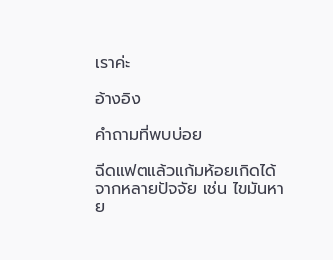เราค่ะ

อ้างอิง

คำถามที่พบบ่อย

ฉีดแฟตแล้วแก้มห้อยเกิดได้จากหลายปัจจัย เช่น ไขมันหาย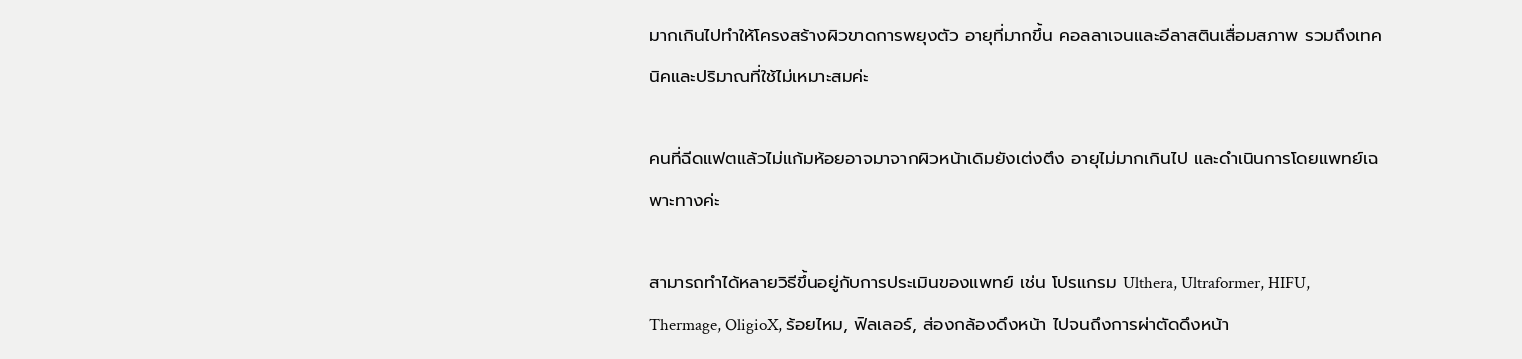มากเกินไปทำให้โครงสร้างผิวขาดการพยุงตัว อายุที่มากขึ้น คอลลาเจนและอีลาสตินเสื่อมสภาพ รวมถึงเทคนิคและปริมาณที่ใช้ไม่เหมาะสมค่ะ

คนที่ฉีดแฟตแล้วไม่แก้มห้อยอาจมาจากผิวหน้าเดิมยังเต่งตึง อายุไม่มากเกินไป และดำเนินการโดยแพทย์เฉพาะทางค่ะ

สามารถทำได้หลายวิธีขึ้นอยู่กับการประเมินของแพทย์ เช่น โปรแกรม Ulthera, Ultraformer, HIFU, Thermage, OligioX, ร้อยไหม, ฟิลเลอร์, ส่องกล้องดึงหน้า ไปจนถึงการผ่าตัดดึงหน้า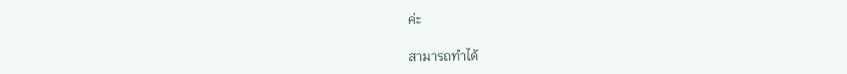ค่ะ

สามารถทำได้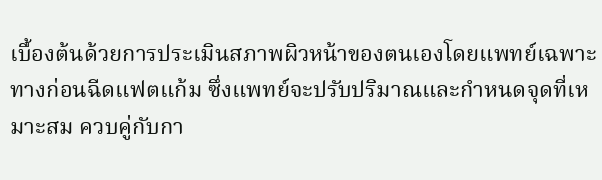เบื้องต้นด้วยการประเมินสภาพผิวหน้าของตนเองโดยแพทย์เฉพาะทางก่อนฉีดแฟตแก้ม ซึ่งแพทย์จะปรับปริมาณและกำหนดจุดที่เหมาะสม ควบคู่กับกา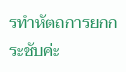รทำหัตถการยกกระชับค่ะ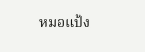หมอแป้ง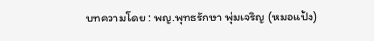บทความโดย : พญ.พุทธรักษา พุ่มเจริญ (หมอแป้ง)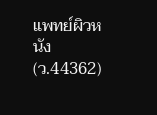แพทย์ผิวหนัง (ว.44362)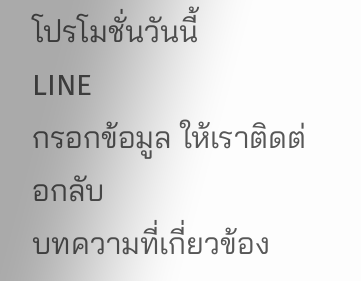โปรโมชั่นวันนี้
LINE
กรอกข้อมูล ให้เราติดต่อกลับ
บทความที่เกี่ยวข้อง